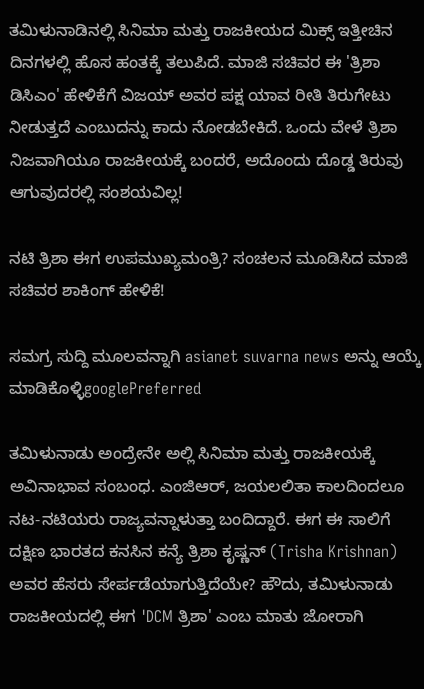ತಮಿಳುನಾಡಿನಲ್ಲಿ ಸಿನಿಮಾ ಮತ್ತು ರಾಜಕೀಯದ ಮಿಕ್ಸ್ ಇತ್ತೀಚಿನ ದಿನಗಳಲ್ಲಿ ಹೊಸ ಹಂತಕ್ಕೆ ತಲುಪಿದೆ. ಮಾಜಿ ಸಚಿವರ ಈ 'ತ್ರಿಶಾ ಡಿಸಿಎಂ' ಹೇಳಿಕೆಗೆ ವಿಜಯ್ ಅವರ ಪಕ್ಷ ಯಾವ ರೀತಿ ತಿರುಗೇಟು ನೀಡುತ್ತದೆ ಎಂಬುದನ್ನು ಕಾದು ನೋಡಬೇಕಿದೆ. ಒಂದು ವೇಳೆ ತ್ರಿಶಾ ನಿಜವಾಗಿಯೂ ರಾಜಕೀಯಕ್ಕೆ ಬಂದರೆ, ಅದೊಂದು ದೊಡ್ಡ ತಿರುವು ಆಗುವುದರಲ್ಲಿ ಸಂಶಯವಿಲ್ಲ!

ನಟಿ ತ್ರಿಶಾ ಈಗ ಉಪಮುಖ್ಯಮಂತ್ರಿ? ಸಂಚಲನ ಮೂಡಿಸಿದ ಮಾಜಿ ಸಚಿವರ ಶಾಕಿಂಗ್ ಹೇಳಿಕೆ!

ಸಮಗ್ರ ಸುದ್ದಿ ಮೂಲವನ್ನಾಗಿ asianet suvarna news ಅನ್ನು ಆಯ್ಕೆ ಮಾಡಿಕೊಳ್ಳಿgooglePreferred

ತಮಿಳುನಾಡು ಅಂದ್ರೇನೇ ಅಲ್ಲಿ ಸಿನಿಮಾ ಮತ್ತು ರಾಜಕೀಯಕ್ಕೆ ಅವಿನಾಭಾವ ಸಂಬಂಧ. ಎಂಜಿಆರ್, ಜಯಲಲಿತಾ ಕಾಲದಿಂದಲೂ ನಟ-ನಟಿಯರು ರಾಜ್ಯವನ್ನಾಳುತ್ತಾ ಬಂದಿದ್ದಾರೆ. ಈಗ ಈ ಸಾಲಿಗೆ ದಕ್ಷಿಣ ಭಾರತದ ಕನಸಿನ ಕನ್ಯೆ ತ್ರಿಶಾ ಕೃಷ್ಣನ್ (Trisha Krishnan) ಅವರ ಹೆಸರು ಸೇರ್ಪಡೆಯಾಗುತ್ತಿದೆಯೇ? ಹೌದು, ತಮಿಳುನಾಡು ರಾಜಕೀಯದಲ್ಲಿ ಈಗ 'DCM ತ್ರಿಶಾ' ಎಂಬ ಮಾತು ಜೋರಾಗಿ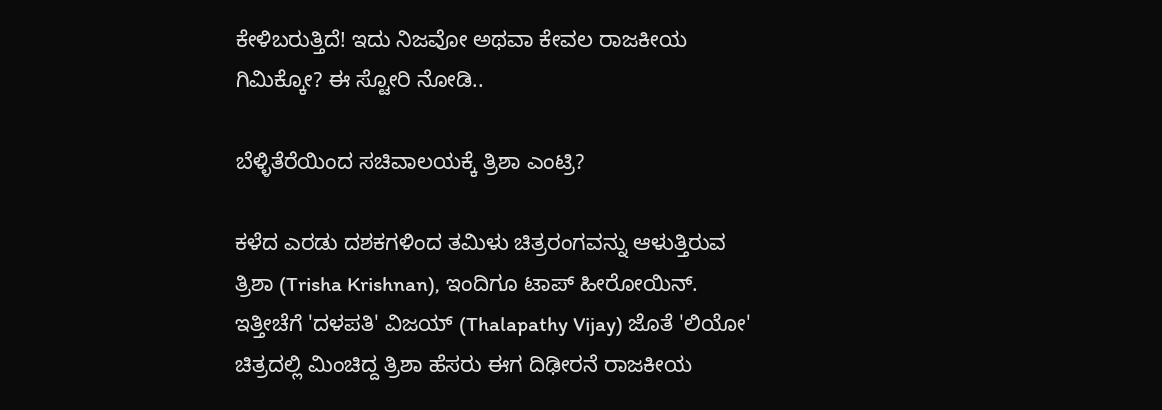ಕೇಳಿಬರುತ್ತಿದೆ! ಇದು ನಿಜವೋ ಅಥವಾ ಕೇವಲ ರಾಜಕೀಯ ಗಿಮಿಕ್ಕೋ? ಈ ಸ್ಟೋರಿ ನೋಡಿ..

ಬೆಳ್ಳಿತೆರೆಯಿಂದ ಸಚಿವಾಲಯಕ್ಕೆ ತ್ರಿಶಾ ಎಂಟ್ರಿ?

ಕಳೆದ ಎರಡು ದಶಕಗಳಿಂದ ತಮಿಳು ಚಿತ್ರರಂಗವನ್ನು ಆಳುತ್ತಿರುವ ತ್ರಿಶಾ (Trisha Krishnan), ಇಂದಿಗೂ ಟಾಪ್ ಹೀರೋಯಿನ್. ಇತ್ತೀಚೆಗೆ 'ದಳಪತಿ' ವಿಜಯ್ (Thalapathy Vijay) ಜೊತೆ 'ಲಿಯೋ' ಚಿತ್ರದಲ್ಲಿ ಮಿಂಚಿದ್ದ ತ್ರಿಶಾ ಹೆಸರು ಈಗ ದಿಢೀರನೆ ರಾಜಕೀಯ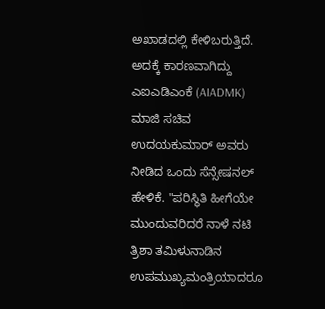ಅಖಾಡದಲ್ಲಿ ಕೇಳಿಬರುತ್ತಿದೆ. ಅದಕ್ಕೆ ಕಾರಣವಾಗಿದ್ದು ಎಐಎಡಿಎಂಕೆ (AIADMK) ಮಾಜಿ ಸಚಿವ ಉದಯಕುಮಾರ್ ಅವರು ನೀಡಿದ ಒಂದು ಸೆನ್ಸೇಷನಲ್ ಹೇಳಿಕೆ. "ಪರಿಸ್ಥಿತಿ ಹೀಗೆಯೇ ಮುಂದುವರಿದರೆ ನಾಳೆ ನಟಿ ತ್ರಿಶಾ ತಮಿಳುನಾಡಿನ ಉಪಮುಖ್ಯಮಂತ್ರಿಯಾದರೂ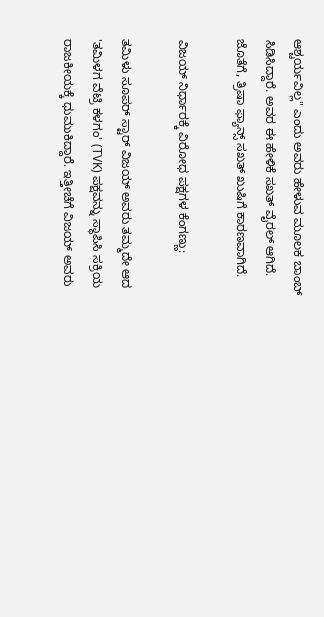ಆಶ್ಚರ್ಯವಿಲ್ಲ" ಎಂದು ಅವರು ಹೇಳುವ ಮೂಲಕ ಬಾಂಬ್ ಸಿಡಿಸಿದ್ದಾರೆ. ಅವರ ಈ ಹೇಳಿಕೆ ಸಖತ್ ವೈರಲ್ ಆಗಿದೆ. ಜೊತೆಗೆ, ತ್ರಿಷಾ ಫ್ಯಾನ್ಸ್ ಸಖತ್ ಖುಷಿಗೆ ಕಾರಣವಾಗಿದೆ.

ವಿಜಯ್ ನಿರ್ಧಾರಕ್ಕೆ ವಿರೋಧ ಪಕ್ಷಗಳ ಕೆಂಗಣ್ಣು:

ತಮಿಳು ಸೂಪರ್ ಸ್ಟಾರ್ ವಿಜಯ್ ಅವರು ತಮ್ಮದೇ ಆದ 'ತಮಿಳಗ ವೆಟ್ರಿ ಕಳಗಂ' (TVK) ಪಕ್ಷವನ್ನು ಸ್ಥಾಪಿಸಿ ಸಕ್ರಿಯ ರಾಜಕೀಯಕ್ಕೆ ಧುಮುಕಿದ್ದಾರೆ. ಇತ್ತೀಚೆಗೆ ವಿಜಯ್ ಅವರು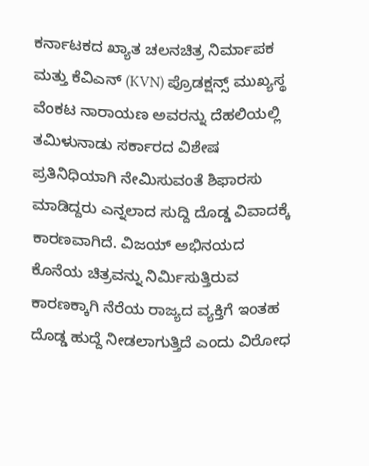ಕರ್ನಾಟಕದ ಖ್ಯಾತ ಚಲನಚಿತ್ರ ನಿರ್ಮಾಪಕ ಮತ್ತು ಕೆವಿಎನ್ (KVN) ಪ್ರೊಡಕ್ಷನ್ಸ್ ಮುಖ್ಯಸ್ಥ ವೆಂಕಟ ನಾರಾಯಣ ಅವರನ್ನು ದೆಹಲಿಯಲ್ಲಿ ತಮಿಳುನಾಡು ಸರ್ಕಾರದ ವಿಶೇಷ ಪ್ರತಿನಿಧಿಯಾಗಿ ನೇಮಿಸುವಂತೆ ಶಿಫಾರಸು ಮಾಡಿದ್ದರು ಎನ್ನಲಾದ ಸುದ್ದಿ ದೊಡ್ಡ ವಿವಾದಕ್ಕೆ ಕಾರಣವಾಗಿದೆ. ವಿಜಯ್ ಅಭಿನಯದ ಕೊನೆಯ ಚಿತ್ರವನ್ನು ನಿರ್ಮಿಸುತ್ತಿರುವ ಕಾರಣಕ್ಕಾಗಿ ನೆರೆಯ ರಾಜ್ಯದ ವ್ಯಕ್ತಿಗೆ ಇಂತಹ ದೊಡ್ಡ ಹುದ್ದೆ ನೀಡಲಾಗುತ್ತಿದೆ ಎಂದು ವಿರೋಧ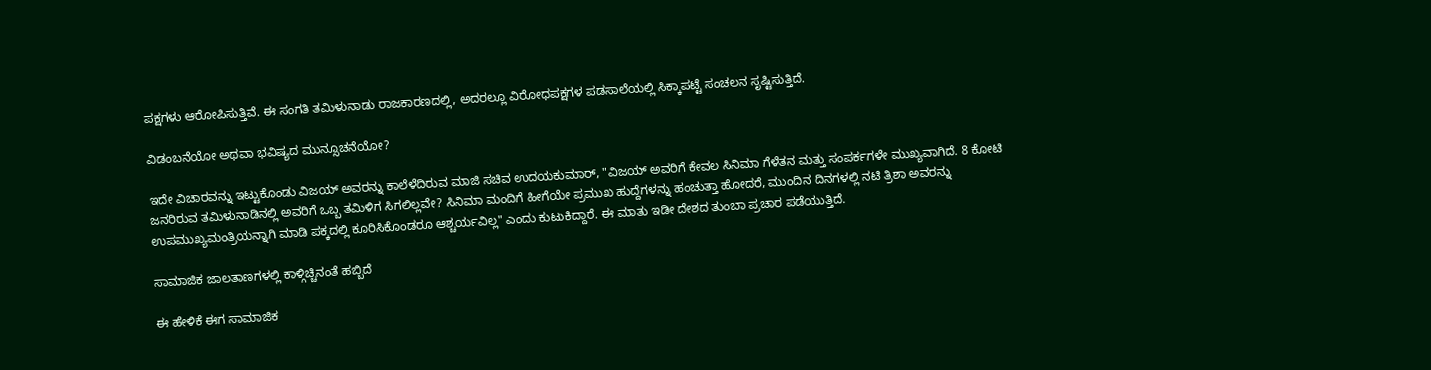ಪಕ್ಷಗಳು ಆರೋಪಿಸುತ್ತಿವೆ. ಈ ಸಂಗತಿ ತಮಿಳುನಾಡು ರಾಜಕಾರಣದಲ್ಲಿ, ಅದರಲ್ಲೂ ವಿರೋಧಪಕ್ಷಗಳ ಪಡಸಾಲೆಯಲ್ಲಿ ಸಿಕ್ಕಾಪಟ್ಟೆ ಸಂಚಲನ ಸೃಷ್ಟಿಸುತ್ತಿದೆ.

ವಿಡಂಬನೆಯೋ ಅಥವಾ ಭವಿಷ್ಯದ ಮುನ್ಸೂಚನೆಯೋ?

ಇದೇ ವಿಚಾರವನ್ನು ಇಟ್ಟುಕೊಂಡು ವಿಜಯ್ ಅವರನ್ನು ಕಾಲೆಳೆದಿರುವ ಮಾಜಿ ಸಚಿವ ಉದಯಕುಮಾರ್, "ವಿಜಯ್ ಅವರಿಗೆ ಕೇವಲ ಸಿನಿಮಾ ಗೆಳೆತನ ಮತ್ತು ಸಂಪರ್ಕಗಳೇ ಮುಖ್ಯವಾಗಿದೆ. 8 ಕೋಟಿ ಜನರಿರುವ ತಮಿಳುನಾಡಿನಲ್ಲಿ ಅವರಿಗೆ ಒಬ್ಬ ತಮಿಳಿಗ ಸಿಗಲಿಲ್ಲವೇ? ಸಿನಿಮಾ ಮಂದಿಗೆ ಹೀಗೆಯೇ ಪ್ರಮುಖ ಹುದ್ದೆಗಳನ್ನು ಹಂಚುತ್ತಾ ಹೋದರೆ, ಮುಂದಿನ ದಿನಗಳಲ್ಲಿ ನಟಿ ತ್ರಿಶಾ ಅವರನ್ನು ಉಪಮುಖ್ಯಮಂತ್ರಿಯನ್ನಾಗಿ ಮಾಡಿ ಪಕ್ಕದಲ್ಲಿ ಕೂರಿಸಿಕೊಂಡರೂ ಆಶ್ಚರ್ಯವಿಲ್ಲ" ಎಂದು ಕುಟುಕಿದ್ದಾರೆ. ಈ ಮಾತು ಇಡೀ ದೇಶದ ತುಂಬಾ ಪ್ರಚಾರ ಪಡೆಯುತ್ತಿದೆ.

ಸಾಮಾಜಿಕ ಜಾಲತಾಣಗಳಲ್ಲಿ ಕಾಳ್ಗಿಚ್ಚಿನಂತೆ ಹಬ್ಬಿದೆ

ಈ ಹೇಳಿಕೆ ಈಗ ಸಾಮಾಜಿಕ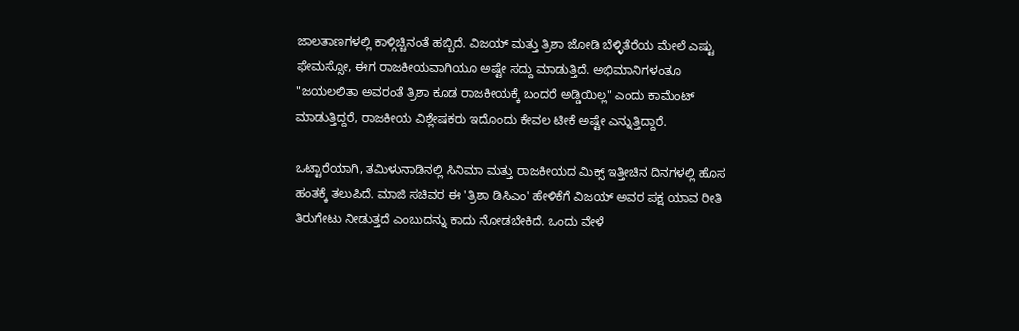ಜಾಲತಾಣಗಳಲ್ಲಿ ಕಾಳ್ಗಿಚ್ಚಿನಂತೆ ಹಬ್ಬಿದೆ. ವಿಜಯ್ ಮತ್ತು ತ್ರಿಶಾ ಜೋಡಿ ಬೆಳ್ಳಿತೆರೆಯ ಮೇಲೆ ಎಷ್ಟು ಫೇಮಸ್ಸೋ, ಈಗ ರಾಜಕೀಯವಾಗಿಯೂ ಅಷ್ಟೇ ಸದ್ದು ಮಾಡುತ್ತಿದೆ. ಅಭಿಮಾನಿಗಳಂತೂ "ಜಯಲಲಿತಾ ಅವರಂತೆ ತ್ರಿಶಾ ಕೂಡ ರಾಜಕೀಯಕ್ಕೆ ಬಂದರೆ ಅಡ್ಡಿಯಿಲ್ಲ" ಎಂದು ಕಾಮೆಂಟ್ ಮಾಡುತ್ತಿದ್ದರೆ, ರಾಜಕೀಯ ವಿಶ್ಲೇಷಕರು ಇದೊಂದು ಕೇವಲ ಟೀಕೆ ಅಷ್ಟೇ ಎನ್ನುತ್ತಿದ್ದಾರೆ.

ಒಟ್ಟಾರೆಯಾಗಿ, ತಮಿಳುನಾಡಿನಲ್ಲಿ ಸಿನಿಮಾ ಮತ್ತು ರಾಜಕೀಯದ ಮಿಕ್ಸ್ ಇತ್ತೀಚಿನ ದಿನಗಳಲ್ಲಿ ಹೊಸ ಹಂತಕ್ಕೆ ತಲುಪಿದೆ. ಮಾಜಿ ಸಚಿವರ ಈ 'ತ್ರಿಶಾ ಡಿಸಿಎಂ' ಹೇಳಿಕೆಗೆ ವಿಜಯ್ ಅವರ ಪಕ್ಷ ಯಾವ ರೀತಿ ತಿರುಗೇಟು ನೀಡುತ್ತದೆ ಎಂಬುದನ್ನು ಕಾದು ನೋಡಬೇಕಿದೆ. ಒಂದು ವೇಳೆ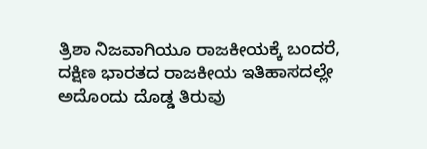ತ್ರಿಶಾ ನಿಜವಾಗಿಯೂ ರಾಜಕೀಯಕ್ಕೆ ಬಂದರೆ, ದಕ್ಷಿಣ ಭಾರತದ ರಾಜಕೀಯ ಇತಿಹಾಸದಲ್ಲೇ ಅದೊಂದು ದೊಡ್ಡ ತಿರುವು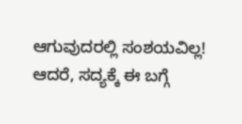ಆಗುವುದರಲ್ಲಿ ಸಂಶಯವಿಲ್ಲ! ಆದರೆ, ಸದ್ಯಕ್ಕೆ ಈ ಬಗ್ಗೆ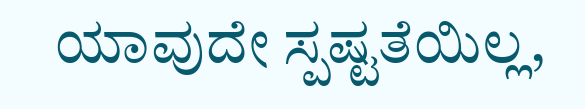ಯಾವುದೇ ಸ್ಪಷ್ಟತೆಯಿಲ್ಲ,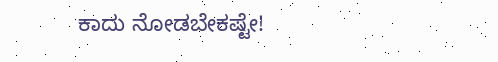ಕಾದು ನೋಡಬೇಕಷ್ಟೇ!